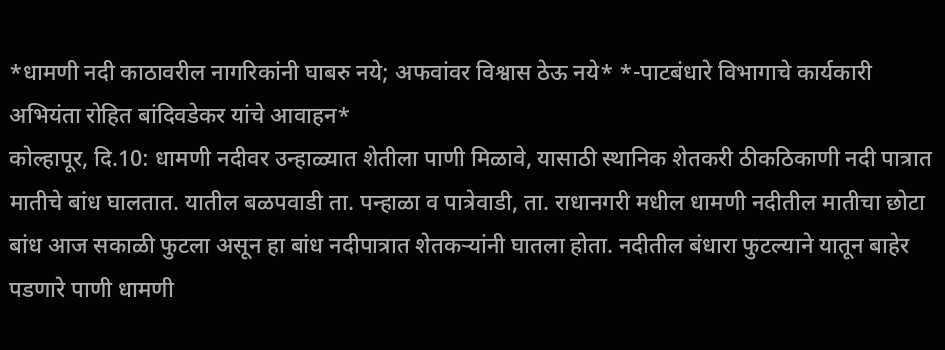*धामणी नदी काठावरील नागरिकांनी घाबरु नये; अफवांवर विश्वास ठेऊ नये* *-पाटबंधारे विभागाचे कार्यकारी अभियंता रोहित बांदिवडेकर यांचे आवाहन*
कोल्हापूर, दि.10: धामणी नदीवर उन्हाळ्यात शेतीला पाणी मिळावे, यासाठी स्थानिक शेतकरी ठीकठिकाणी नदी पात्रात मातीचे बांध घालतात. यातील बळपवाडी ता. पन्हाळा व पात्रेवाडी, ता. राधानगरी मधील धामणी नदीतील मातीचा छोटा बांध आज सकाळी फुटला असून हा बांध नदीपात्रात शेतकऱ्यांनी घातला होता. नदीतील बंधारा फुटल्याने यातून बाहेर पडणारे पाणी धामणी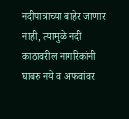नदीपात्राच्या बाहेर जाणार नाही, त्यामुळे नदी काठावरील नागरिकांनी घाबरु नये व अफवांवर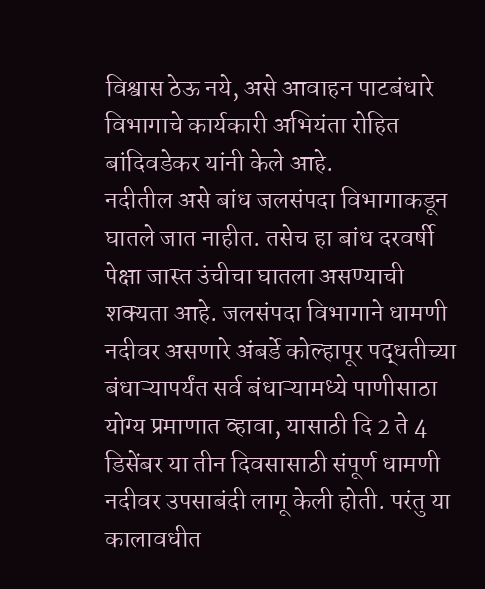विश्वास ठेऊ नये, असे आवाहन पाटबंधारे विभागाचे कार्यकारी अभियंता रोहित बांदिवडेकर यांनी केले आहे.
नदीतील असे बांध जलसंपदा विभागाकडून घातले जात नाहीत. तसेच हा बांध दरवर्षी पेक्षा जास्त उंचीचा घातला असण्याची शक्यता आहे. जलसंपदा विभागाने धामणी नदीवर असणारे अंबर्डे कोल्हापूर पद्धतीच्या बंधाऱ्यापर्यंत सर्व बंधाऱ्यामध्ये पाणीसाठा योग्य प्रमाणात व्हावा, यासाठी दि 2 ते 4 डिसेंबर या तीन दिवसासाठी संपूर्ण धामणी नदीवर उपसाबंदी लागू केली होती. परंतु या कालावधीत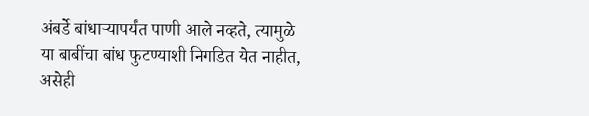अंबर्डे बांधाऱ्यापर्यंत पाणी आले नव्हते, त्यामुळे या बाबींचा बांध फुटण्याशी निगडित येत नाहीत, असेही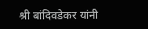श्री बांदिवडेकर यांनी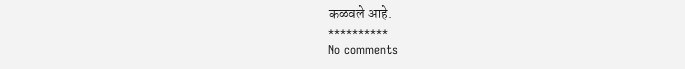कळवले आहे.
**********
No comments